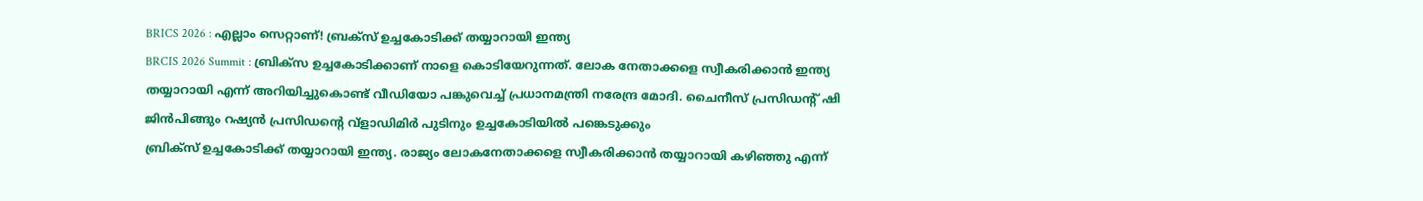BRICS 2026 : എല്ലാം സെറ്റാണ്! ബ്രക്സ് ഉച്ചകോടിക്ക് തയ്യാറായി ഇന്ത്യ
BRCIS 2026 Summit : ബ്രിക്സ ഉച്ചകോടിക്കാണ് നാളെ കൊടിയേറുന്നത്. ലോക നേതാക്കളെ സ്വീകരിക്കാൻ ഇന്ത്യ തയ്യാറായി എന്ന് അറിയിച്ചുകൊണ്ട് വീഡിയോ പങ്കുവെച്ച് പ്രധാനമന്ത്രി നരേന്ദ്ര മോദി. ചൈനീസ് പ്രസിഡൻ്റ് ഷി ജിൻപിങ്ങും റഷ്യൻ പ്രസിഡൻ്റെ വ്ളാഡിമിർ പുടിനും ഉച്ചകോടിയിൽ പങ്കെടുക്കും
ബ്രിക്സ് ഉച്ചകോടിക്ക് തയ്യാറായി ഇന്ത്യ. രാജ്യം ലോകനേതാക്കളെ സ്വീകരിക്കാൻ തയ്യാറായി കഴിഞ്ഞു എന്ന്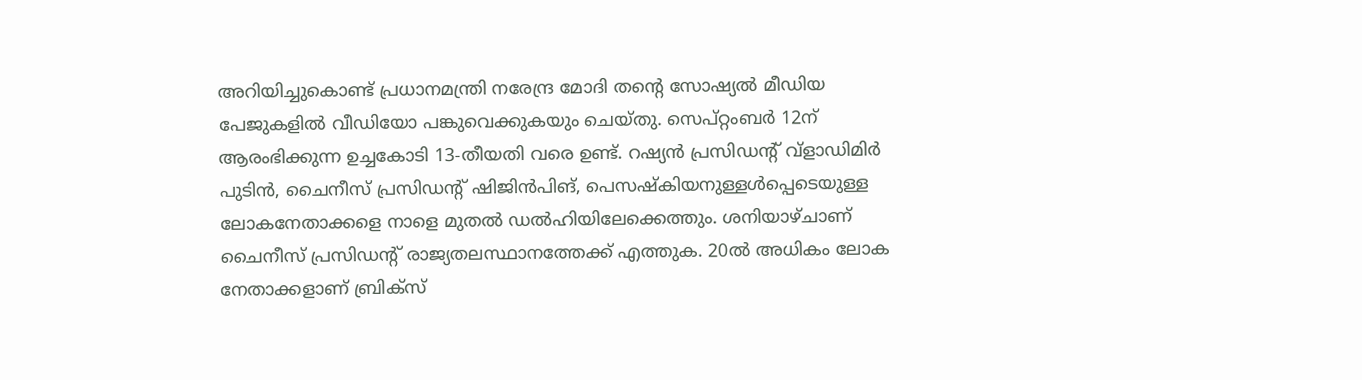അറിയിച്ചുകൊണ്ട് പ്രധാനമന്ത്രി നരേന്ദ്ര മോദി തൻ്റെ സോഷ്യൽ മീഡിയ പേജുകളിൽ വീഡിയോ പങ്കുവെക്കുകയും ചെയ്തു. സെപ്റ്റംബർ 12ന് ആരംഭിക്കുന്ന ഉച്ചകോടി 13-തീയതി വരെ ഉണ്ട്. റഷ്യൻ പ്രസിഡൻ്റ് വ്ളാഡിമിർ പുടിൻ, ചൈനീസ് പ്രസിഡൻ്റ് ഷിജിൻപിങ്, പെസഷ്കിയനുള്ളൾപ്പെടെയുള്ള ലോകനേതാക്കളെ നാളെ മുതൽ ഡൽഹിയിലേക്കെത്തും. ശനിയാഴ്ചാണ് ചൈനീസ് പ്രസിഡൻ്റ് രാജ്യതലസ്ഥാനത്തേക്ക് എത്തുക. 20ൽ അധികം ലോക നേതാക്കളാണ് ബ്രിക്സ്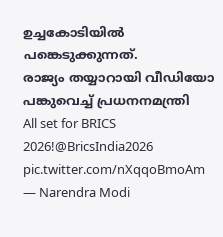ഉച്ചകോടിയിൽ പങ്കെടുക്കുന്നത്.
രാജ്യം തയ്യാറായി വീഡിയോ പങ്കുവെച്ച് പ്രധനനമന്ത്രി
All set for BRICS 2026!@BricsIndia2026 pic.twitter.com/nXqqoBmoAm
— Narendra Modi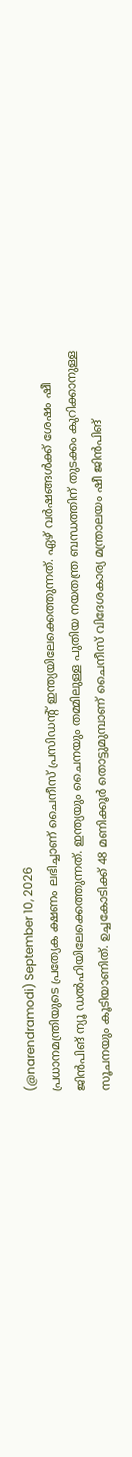(@narendramodi) September 10, 2026
പ്രധാനമന്ത്രിയുടെ പ്രത്യേക ക്ഷണം ലഭിച്ചാണ് ചൈനീസ് പ്രസിഡൻ്റ് ഇന്ത്യയിലേക്കെത്തുന്നത്. ഏഴ് വർഷങ്ങൾക്ക് ശേഷം ഷീ ജിൻപിങ് ന്യൂ ഡൽഹിയിലേക്കെത്തുന്നത്. ഇന്ത്യയും ചൈനയും തമ്മിലുള്ള പുതിയ നയതന്ത്ര ബന്ധത്തിന് തുടക്കം കുറിക്കാനുള്ള സൂചനയും കൂടിയാണിത്. ഉച്ചകോടിക്ക് 48 മണിക്കൂർ തൊട്ടുമുമ്പാണ് ചൈനീസ് വിദേശകാര്യ മന്ത്രാലയം ഷീ ജിൻപിങ്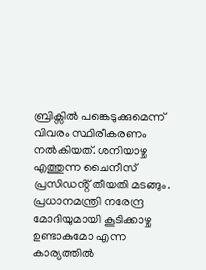ബ്രിക്സിൽ പങ്കെടുക്കുമെന്ന് വിവരം സ്ഥിരീകരണം നൽകിയത്. ശനിയാഴ്ച എത്തുന്ന ചൈനീസ് പ്രസിഡൻ്റ് തീയതി മടങ്ങും. പ്രധാനമന്ത്രി നരേന്ദ്ര മോദിയുമായി കൂടിക്കാഴ്ച ഉണ്ടാകുമോ എന്ന കാര്യത്തിൽ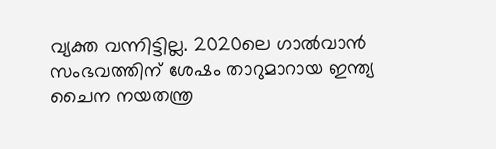വ്യക്ത വന്നിട്ടില്ല. 2020ലെ ഗാൽവാൻ സംഭവത്തിന് ശേഷം താറുമാറായ ഇന്ത്യ ചൈന നയതന്ത്ര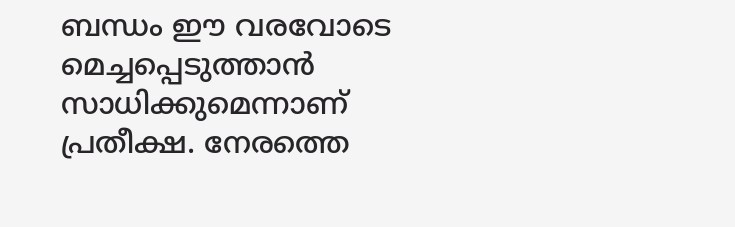ബന്ധം ഈ വരവോടെ മെച്ചപ്പെടുത്താൻ സാധിക്കുമെന്നാണ് പ്രതീക്ഷ. നേരത്തെ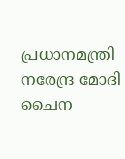പ്രധാനമന്ത്രി നരേന്ദ്ര മോദി ചൈന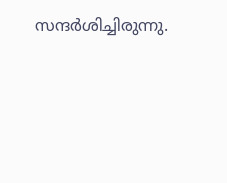സന്ദർശിച്ചിരുന്നു.